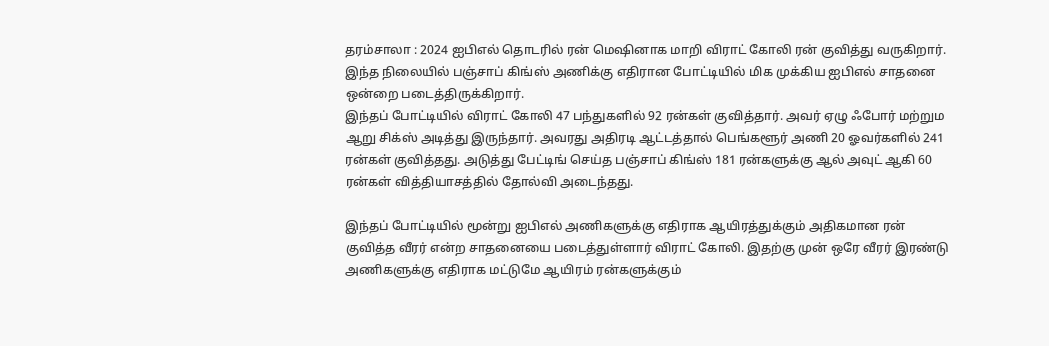தரம்சாலா : 2024 ஐபிஎல் தொடரில் ரன் மெஷினாக மாறி விராட் கோலி ரன் குவித்து வருகிறார். இந்த நிலையில் பஞ்சாப் கிங்ஸ் அணிக்கு எதிரான போட்டியில் மிக முக்கிய ஐபிஎல் சாதனை ஒன்றை படைத்திருக்கிறார்.
இந்தப் போட்டியில் விராட் கோலி 47 பந்துகளில் 92 ரன்கள் குவித்தார். அவர் ஏழு ஃபோர் மற்றும ஆறு சிக்ஸ் அடித்து இருந்தார். அவரது அதிரடி ஆட்டத்தால் பெங்களூர் அணி 20 ஓவர்களில் 241 ரன்கள் குவித்தது. அடுத்து பேட்டிங் செய்த பஞ்சாப் கிங்ஸ் 181 ரன்களுக்கு ஆல் அவுட் ஆகி 60 ரன்கள் வித்தியாசத்தில் தோல்வி அடைந்தது.

இந்தப் போட்டியில் மூன்று ஐபிஎல் அணிகளுக்கு எதிராக ஆயிரத்துக்கும் அதிகமான ரன் குவித்த வீரர் என்ற சாதனையை படைத்துள்ளார் விராட் கோலி. இதற்கு முன் ஒரே வீரர் இரண்டு அணிகளுக்கு எதிராக மட்டுமே ஆயிரம் ரன்களுக்கும்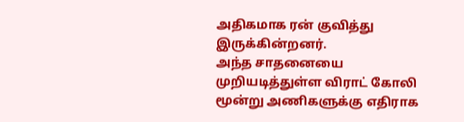அதிகமாக ரன் குவித்து இருக்கின்றனர்.
அந்த சாதனையை முறியடித்துள்ள விராட் கோலி மூன்று அணிகளுக்கு எதிராக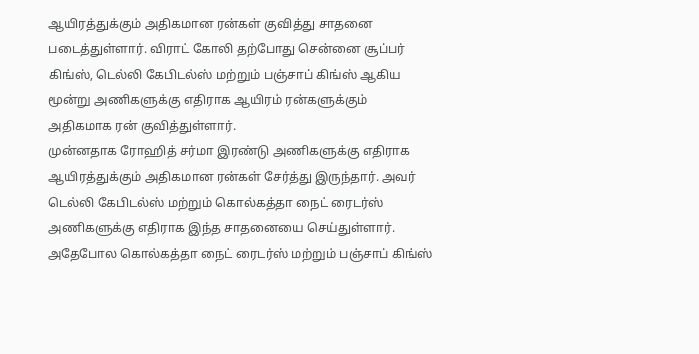ஆயிரத்துக்கும் அதிகமான ரன்கள் குவித்து சாதனை படைத்துள்ளார். விராட் கோலி தற்போது சென்னை சூப்பர் கிங்ஸ், டெல்லி கேபிடல்ஸ் மற்றும் பஞ்சாப் கிங்ஸ் ஆகிய மூன்று அணிகளுக்கு எதிராக ஆயிரம் ரன்களுக்கும் அதிகமாக ரன் குவித்துள்ளார்.
முன்னதாக ரோஹித் சர்மா இரண்டு அணிகளுக்கு எதிராக ஆயிரத்துக்கும் அதிகமான ரன்கள் சேர்த்து இருந்தார். அவர் டெல்லி கேபிடல்ஸ் மற்றும் கொல்கத்தா நைட் ரைடர்ஸ் அணிகளுக்கு எதிராக இந்த சாதனையை செய்துள்ளார். அதேபோல கொல்கத்தா நைட் ரைடர்ஸ் மற்றும் பஞ்சாப் கிங்ஸ்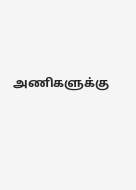அணிகளுக்கு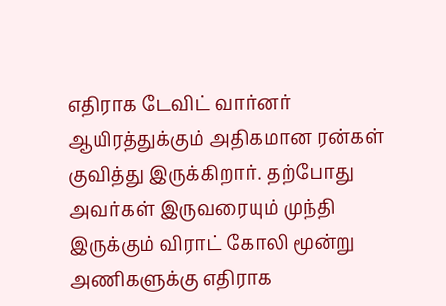எதிராக டேவிட் வார்னர் ஆயிரத்துக்கும் அதிகமான ரன்கள் குவித்து இருக்கிறார். தற்போது அவர்கள் இருவரையும் முந்தி இருக்கும் விராட் கோலி மூன்று அணிகளுக்கு எதிராக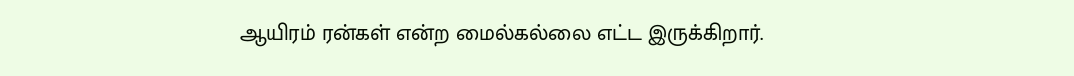ஆயிரம் ரன்கள் என்ற மைல்கல்லை எட்ட இருக்கிறார்.